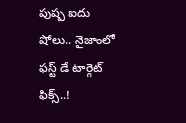పుష్ప ఐదు షోలు.. నైజాంలో ఫస్ట్ డే టార్గెట్ ఫిక్స్..!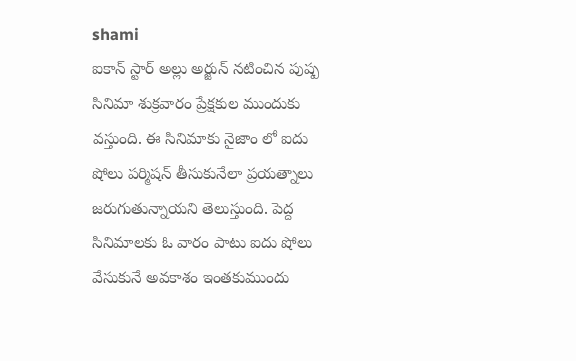shami
ఐకాన్ స్టార్ అల్లు అర్జున్ నటించిన పుష్ప సినిమా శుక్రవారం ప్రేక్షకుల ముందుకు వస్తుంది. ఈ సినిమాకు నైజాం లో ఐదు షోలు పర్మిషన్ తీసుకునేలా ప్రయత్నాలు జరుగుతున్నాయని తెలుస్తుంది. పెద్ద సినిమాలకు ఓ వారం పాటు ఐదు షోలు వేసుకునే అవకాశం ఇంతకుముందు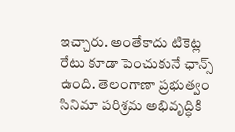ఇచ్చారు. అంతేకాదు టికెట్ల రేటు కూడా పెంచుకునే ఛాన్స్ ఉంది. తెలంగాణా ప్రభుత్వం సినిమా పరిశ్రమ అభివృద్ధికి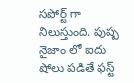సపోర్ట్ గా నిలుస్తుంది. పుష్ప నైజాం లో ఐదు షోలు పడితే ఫస్ట్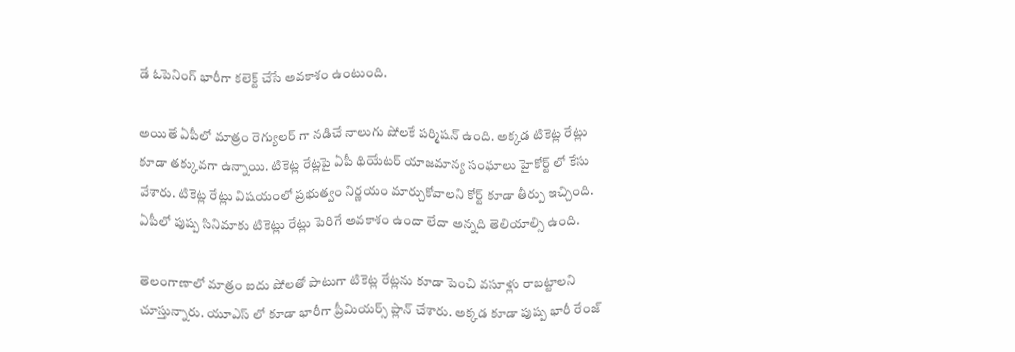డే ఓపెనింగ్ భారీగా కలెక్ట్ చేసే అవకాశం ఉంటుంది.

అయితే ఏపీలో మాత్రం రెగ్యులర్ గా నడిచే నాలుగు షోలకే పర్మిషన్ ఉంది. అక్కడ టికెట్ల రేట్లు కూడా తక్కువగా ఉన్నాయి. టికెట్ల రేట్లపై ఏపీ థియేటర్ యాజమాన్య సంఘాలు హైకోర్ట్ లో కేసు వేశారు. టికెట్ల రేట్లు విషయంలో ప్రభుత్వం నిర్ణయం మార్చుకోవాలని కోర్ట్ కూడా తీర్పు ఇచ్చింది. ఏపీలో పుష్ప సినిమాకు టికెట్లు రేట్లు పెరిగే అవకాశం ఉందా లేదా అన్నది తెలియాల్సి ఉంది.

తెలంగాణాలో మాత్రం ఐదు షోలతో పాటుగా టికెట్ల రేట్లను కూడా పెంచి వసూళ్లు రాబట్టాలని చూస్తున్నారు. యూఎస్ లో కూడా భారీగా ప్రీమియర్స్ ప్లాన్ చేశారు. అక్కడ కూడా పుష్ప భారీ రేంజ్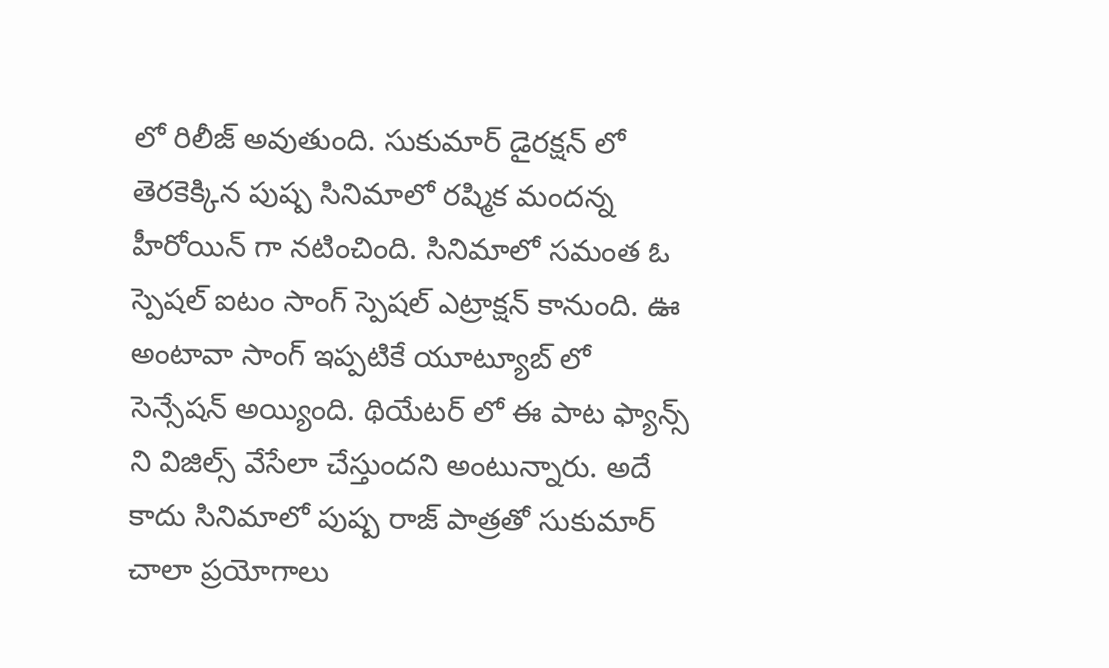లో రిలీజ్ అవుతుంది. సుకుమార్ డైరక్షన్ లో తెరకెక్కిన పుష్ప సినిమాలో రష్మిక మందన్న హీరోయిన్ గా నటించింది. సినిమాలో సమంత ఓ స్పెషల్ ఐటం సాంగ్ స్పెషల్ ఎట్రాక్షన్ కానుంది. ఊ అంటావా సాంగ్ ఇప్పటికే యూట్యూబ్ లో సెన్సేషన్ అయ్యింది. థియేటర్ లో ఈ పాట ఫ్యాన్స్ ని విజిల్స్ వేసేలా చేస్తుందని అంటున్నారు. అదే కాదు సినిమాలో పుష్ప రాజ్ పాత్రతో సుకుమార్ చాలా ప్రయోగాలు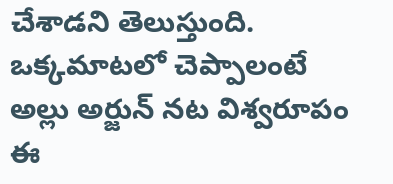చేశాడని తెలుస్తుంది. ఒక్కమాటలో చెప్పాలంటే అల్లు అర్జున్ నట విశ్వరూపం ఈ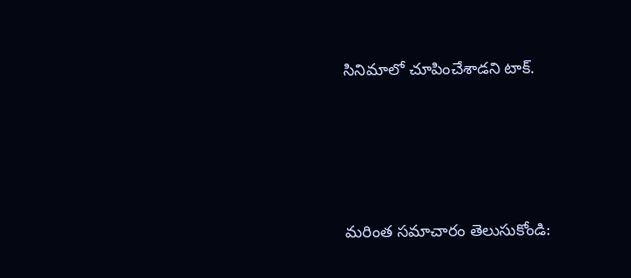సినిమాలో చూపించేశాడని టాక్.




మరింత సమాచారం తెలుసుకోండి: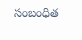సంబంధిత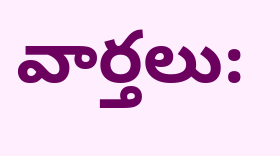వార్తలు: